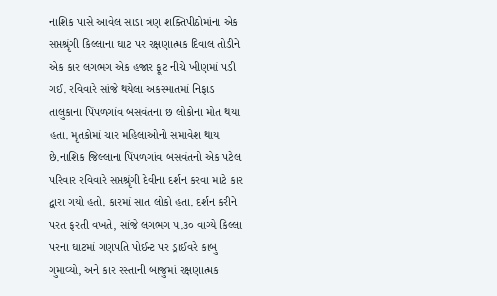નાશિક પાસે આવેલ સાડા ત્રણ શક્તિપીઠોમાંના એક સપ્તશ્રૃંગી કિલ્લાના ઘાટ પર રક્ષણાત્મક દિવાલ તોડીને એક કાર લગભગ એક હજાર ફૂટ નીચે ખીણમાં પડી ગઈ. રવિવારે સાંજે થયેલા અકસ્માતમાં નિફાડ તાલુકાના પિંપળગાંવ બસવંતના છ લોકોના મોત થયા હતા. મૃતકોમાં ચાર મહિલાઓનો સમાવેશ થાય છે.નાશિક જિલ્લાના પિંપળગાંવ બસવંતનો એક પટેલ પરિવાર રવિવારે સપ્તશ્રૃંગી દેવીના દર્શન કરવા માટે કાર દ્વારા ગયો હતો. કારમાં સાત લોકો હતા. દર્શન કરીને પરત ફરતી વખતે, સાંજે લગભગ ૫.૩૦ વાગ્યે કિલ્લા પરના ઘાટમાં ગણપતિ પોઈન્ટ પર ડ્રાઈવરે કાબુ ગુમાવ્યો, અને કાર રસ્તાની બાજુમાં રક્ષણાત્મક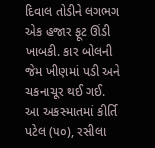દિવાલ તોડીને લગભગ એક હજાર ફૂટ ઊંડી ખાબકી. કાર બોલની જેમ ખીણમાં પડી અને ચકનાચૂર થઈ ગઈ. આ અકસ્માતમાં કીર્તિ પટેલ (૫૦), રસીલા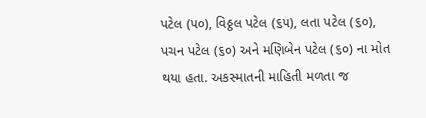પટેલ (૫૦), વિઠ્ઠલ પટેલ (૬૫), લતા પટેલ (૬૦), પચન પટેલ (૬૦) અને મણિબેન પટેલ (૬૦) ના મોત થયા હતા. અકસ્માતની માહિતી મળતા જ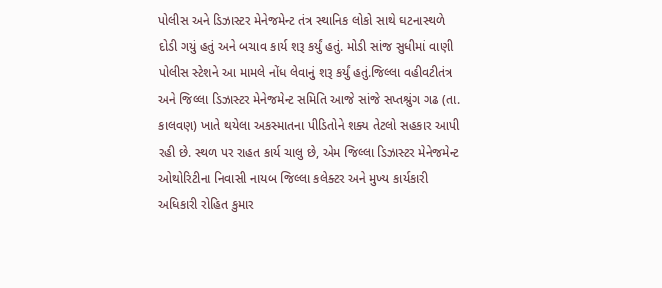પોલીસ અને ડિઝાસ્ટર મેનેજમેન્ટ તંત્ર સ્થાનિક લોકો સાથે ઘટનાસ્થળે દોડી ગયું હતું અને બચાવ કાર્ય શરૂ કર્યું હતું. મોડી સાંજ સુધીમાં વાણી પોલીસ સ્ટેશને આ મામલે નોંધ લેવાનું શરૂ કર્યું હતું.જિલ્લા વહીવટીતંત્ર અને જિલ્લા ડિઝાસ્ટર મેનેજમેન્ટ સમિતિ આજે સાંજે સપ્તશ્રુંગ ગઢ (તા. કાલવણ) ખાતે થયેલા અકસ્માતના પીડિતોને શક્ય તેટલો સહકાર આપી રહી છે. સ્થળ પર રાહત કાર્ય ચાલુ છે, એમ જિલ્લા ડિઝાસ્ટર મેનેજમેન્ટ ઓથોરિટીના નિવાસી નાયબ જિલ્લા કલેક્ટર અને મુખ્ય કાર્યકારી અધિકારી રોહિત કુમાર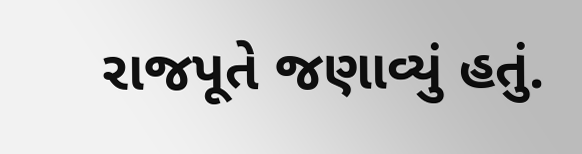રાજપૂતે જણાવ્યું હતું.